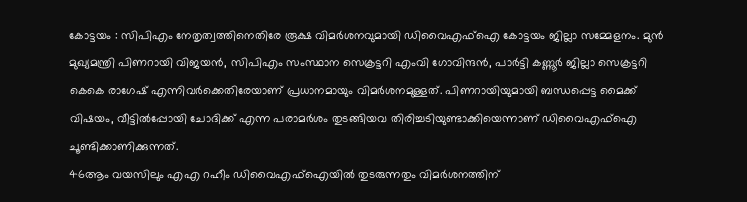കോട്ടയം : സിപിഎം നേതൃത്വത്തിനെതിരേ രൂക്ഷ വിമർശനവുമായി ഡിവൈഎഫ്ഐ കോട്ടയം ജില്ലാ സമ്മേളനം. മുൻ മുഖ്യമന്ത്രി പിണറായി വിജയൻ, സിപിഎം സംസ്ഥാന സെക്രട്ടറി എംവി ഗോവിന്ദൻ, പാർട്ടി കണ്ണൂർ ജില്ലാ സെക്രട്ടറി കെകെ രാഗേഷ് എന്നിവർക്കെതിരേയാണ് പ്രധാനമായും വിമർശനമുള്ളത്. പിണറായിയുമായി ബന്ധപ്പെട്ട മൈക്ക് വിഷയം, വീട്ടിൽപ്പോയി ചോദിക്ക് എന്ന പരാമർശം തുടങ്ങിയവ തിരിച്ചടിയുണ്ടാക്കിയെന്നാണ് ഡിവൈഎഫ്ഐ ചൂണ്ടിക്കാണിക്കുന്നത്.
46ആം വയസിലും എഎ റഹീം ഡിവൈഎഫ്ഐയിൽ തുടരുന്നതും വിമർശനത്തിന്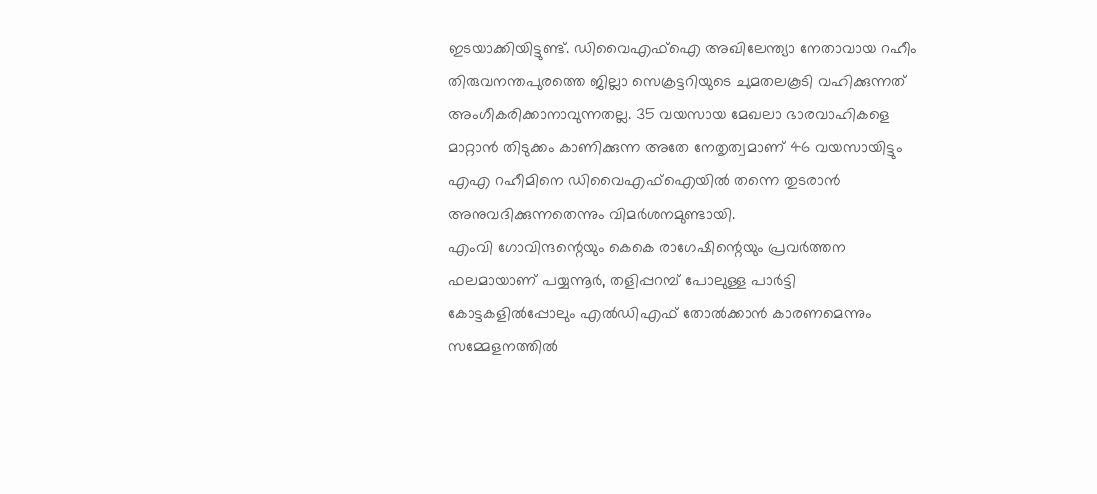ഇടയാക്കിയിട്ടുണ്ട്. ഡിവൈഎഫ്ഐ അഖിലേന്ത്യാ നേതാവായ റഹീം തിരുവനന്തപുരത്തെ ജില്ലാ സെക്രട്ടറിയുടെ ചുമതലകൂടി വഹിക്കുന്നത് അംഗീകരിക്കാനാവുന്നതല്ല. 35 വയസായ മേഖലാ ഭാരവാഹികളെ മാറ്റാൻ തിടുക്കം കാണിക്കുന്ന അതേ നേതൃത്വമാണ് 46 വയസായിട്ടും എഎ റഹീമിനെ ഡിവൈഎഫ്ഐയിൽ തന്നെ തുടരാൻ അനുവദിക്കുന്നതെന്നും വിമർശനമുണ്ടായി.
എംവി ഗോവിന്ദന്റെയും കെകെ രാഗേഷിന്റെയും പ്രവർത്തന ഫലമായാണ് പയ്യന്നൂർ, തളിപ്പറമ്പ് പോലുള്ള പാർട്ടി കോട്ടകളിൽപ്പോലും എൽഡിഎഫ് തോൽക്കാൻ കാരണമെന്നും സമ്മേളനത്തിൽ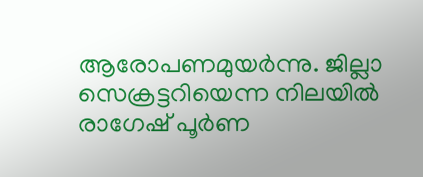ആരോപണമുയർന്നു. ജില്ലാ സെക്രട്ടറിയെന്ന നിലയിൽ രാഗേഷ് പൂർണ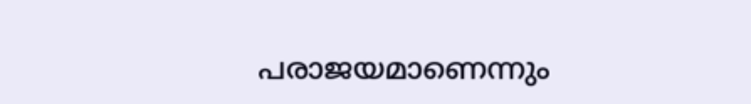പരാജയമാണെന്നും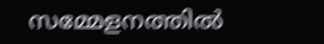സമ്മേളനത്തിൽ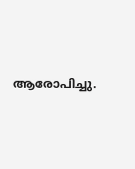ആരോപിച്ചു.